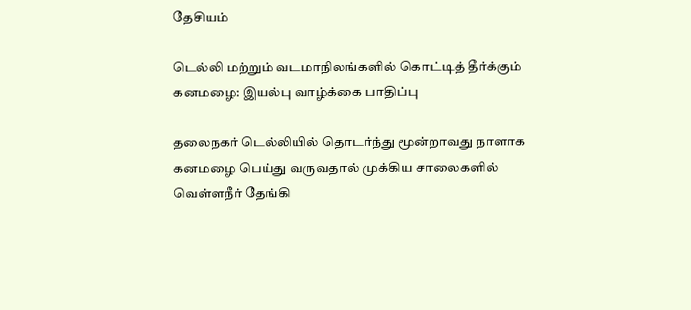தேசியம்

டெல்லி மற்றும் வடமாநிலங்களில் கொட்டித் தீர்க்கும் கனமழை: இயல்பு வாழ்க்கை பாதிப்பு

தலைநகர் டெல்லியில் தொடர்ந்து மூன்றாவது நாளாக கனமழை பெய்து வருவதால் முக்கிய சாலைகளில் வெள்ளநீர் தேங்கி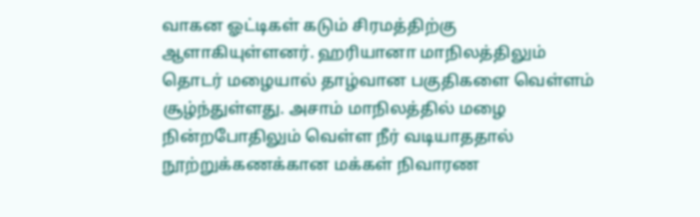வாகன ஓட்டிகள் கடும் சிரமத்திற்கு ஆளாகியுள்ளனர். ஹரியானா மாநிலத்திலும் தொடர் மழையால் தாழ்வான பகுதிகளை வெள்ளம் சூழ்ந்துள்ளது. அசாம் மாநிலத்தில் மழை நின்றபோதிலும் வெள்ள நீர் வடியாததால் நூற்றுக்கணக்கான மக்கள் நிவாரண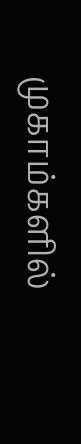முகாம்களில்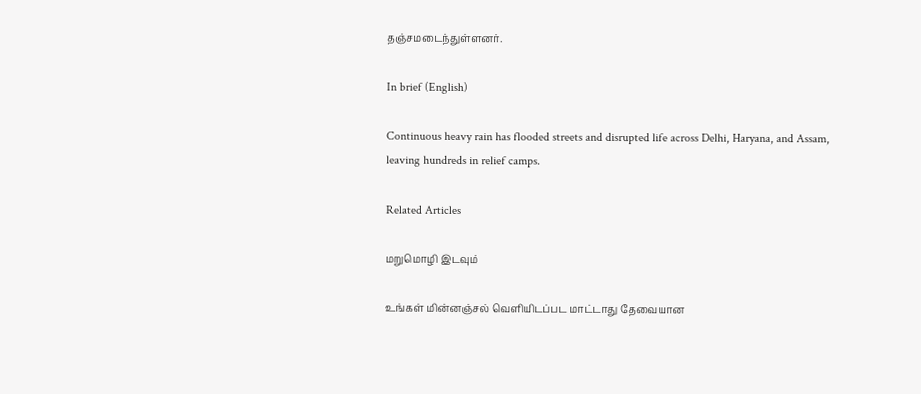தஞ்சமடைந்துள்ளனர்.

In brief (English)

Continuous heavy rain has flooded streets and disrupted life across Delhi, Haryana, and Assam, leaving hundreds in relief camps.

Related Articles

மறுமொழி இடவும்

உங்கள் மின்னஞ்சல் வெளியிடப்பட மாட்டாது தேவையான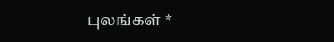புலங்கள் *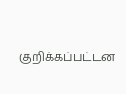குறிக்கப்பட்டன